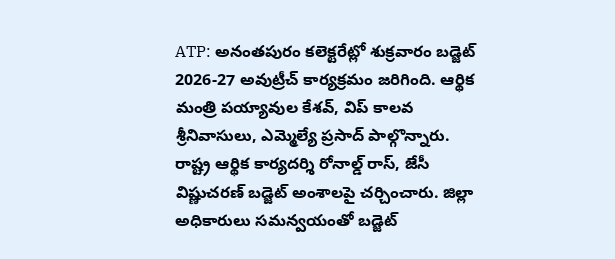ATP: అనంతపురం కలెక్టరేట్లో శుక్రవారం బడ్జెట్ 2026-27 అవుట్రీచ్ కార్యక్రమం జరిగింది. ఆర్థిక మంత్రి పయ్యావుల కేశవ్, విప్ కాలవ శ్రీనివాసులు, ఎమ్మెల్యే ప్రసాద్ పాల్గొన్నారు. రాష్ట్ర ఆర్థిక కార్యదర్శి రోనాల్డ్ రాస్, జేసీ విష్ణుచరణ్ బడ్జెట్ అంశాలపై చర్చించారు. జిల్లా అధికారులు సమన్వయంతో బడ్జెట్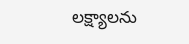లక్ష్యాలను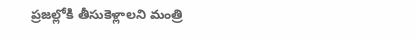ప్రజల్లోకి తీసుకెళ్లాలని మంత్రి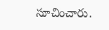సూచించారు.